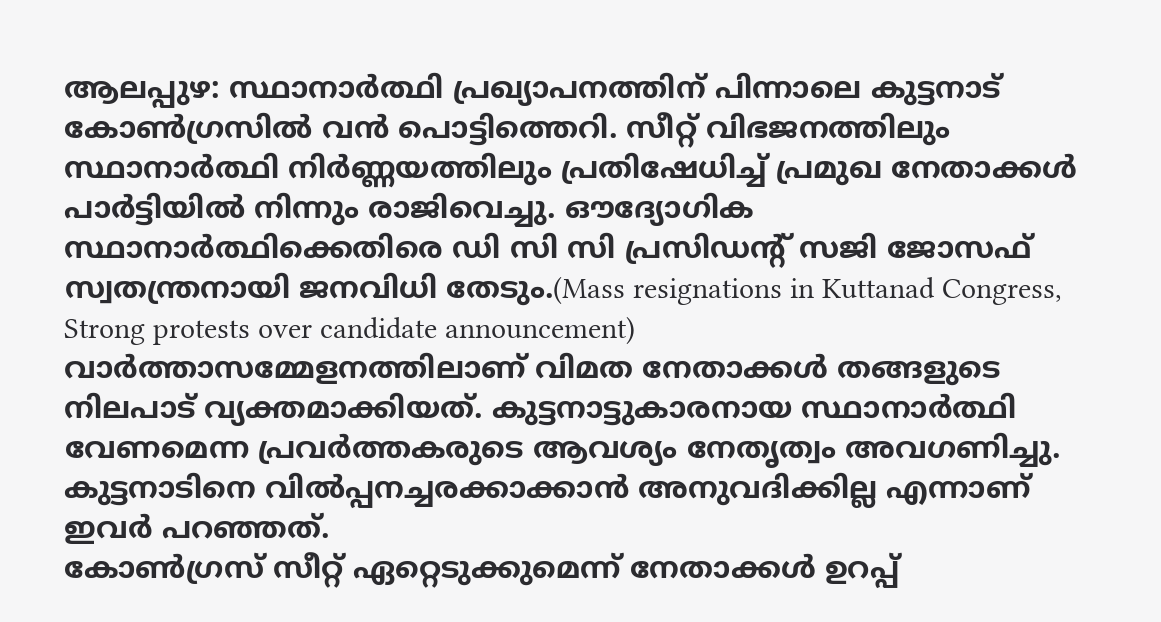ആലപ്പുഴ: സ്ഥാനാർത്ഥി പ്രഖ്യാപനത്തിന് പിന്നാലെ കുട്ടനാട് കോൺഗ്രസിൽ വൻ പൊട്ടിത്തെറി. സീറ്റ് വിഭജനത്തിലും സ്ഥാനാർത്ഥി നിർണ്ണയത്തിലും പ്രതിഷേധിച്ച് പ്രമുഖ നേതാക്കൾ പാർട്ടിയിൽ നിന്നും രാജിവെച്ചു. ഔദ്യോഗിക സ്ഥാനാർത്ഥിക്കെതിരെ ഡി സി സി പ്രസിഡൻ്റ് സജി ജോസഫ് സ്വതന്ത്രനായി ജനവിധി തേടും.(Mass resignations in Kuttanad Congress, Strong protests over candidate announcement)
വാർത്താസമ്മേളനത്തിലാണ് വിമത നേതാക്കൾ തങ്ങളുടെ നിലപാട് വ്യക്തമാക്കിയത്. കുട്ടനാട്ടുകാരനായ സ്ഥാനാർത്ഥി വേണമെന്ന പ്രവർത്തകരുടെ ആവശ്യം നേതൃത്വം അവഗണിച്ചു. കുട്ടനാടിനെ വിൽപ്പനച്ചരക്കാക്കാൻ അനുവദിക്കില്ല എന്നാണ് ഇവർ പറഞ്ഞത്.
കോൺഗ്രസ് സീറ്റ് ഏറ്റെടുക്കുമെന്ന് നേതാക്കൾ ഉറപ്പ്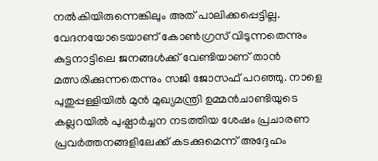നൽകിയിരുന്നെങ്കിലും അത് പാലിക്കപ്പെട്ടില്ല. വേദനയോടെയാണ് കോൺഗ്രസ് വിടുന്നതെന്നും കുട്ടനാട്ടിലെ ജനങ്ങൾക്ക് വേണ്ടിയാണ് താൻ മത്സരിക്കുന്നതെന്നും സജി ജോസഫ് പറഞ്ഞു. നാളെ പുതുപ്പള്ളിയിൽ മുൻ മുഖ്യമന്ത്രി ഉമ്മൻചാണ്ടിയുടെ കല്ലറയിൽ പുഷ്പാർച്ചന നടത്തിയ ശേഷം പ്രചാരണ പ്രവർത്തനങ്ങളിലേക്ക് കടക്കുമെന്ന് അദ്ദേഹം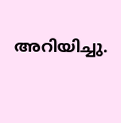അറിയിച്ചു.